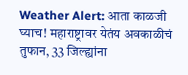Weather Alert: आता काळजी घ्याच! महाराष्ट्रावर येतंय अवकाळीचं तुफान, 33 जिल्ह्यांना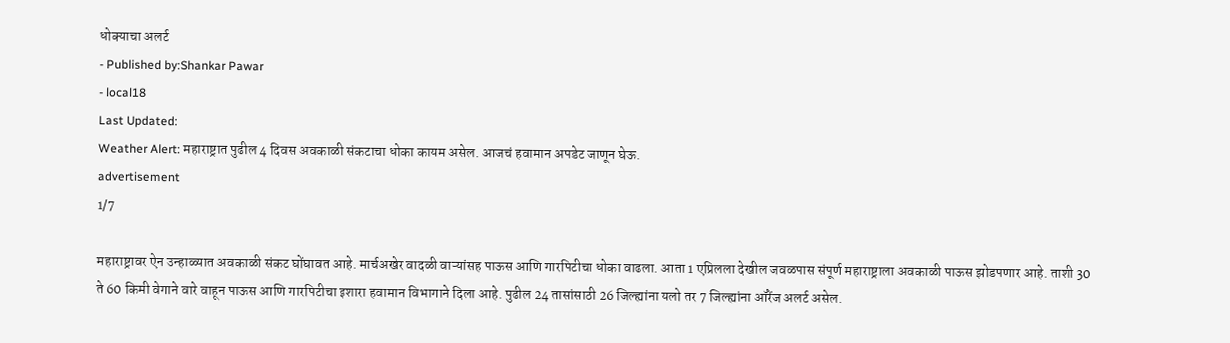धोक्याचा अलर्ट
- Published by:Shankar Pawar
- local18
Last Updated:
Weather Alert: महाराष्ट्रात पुढील 4 दिवस अवकाळी संकटाचा धोका कायम असेल. आजचं हवामान अपडेट जाणून घेऊ.
advertisement
1/7

महाराष्ट्रावर ऐन उन्हाळ्यात अवकाळी संकट घोंघावत आहे. मार्चअखेर वादळी वाऱ्यांसह पाऊस आणि गारपिटीचा धोका वाढला. आता 1 एप्रिलला देखील जवळपास संपूर्ण महाराष्ट्राला अवकाळी पाऊस झोडपणार आहे. ताशी 30 ते 60 किमी वेगाने वारे वाहून पाऊस आणि गारपिटीचा इशारा हवामान विभागाने दिला आहे. पुढील 24 तासांसाठी 26 जिल्ह्यांना यलो तर 7 जिल्ह्यांना ऑरेंज अलर्ट असेल.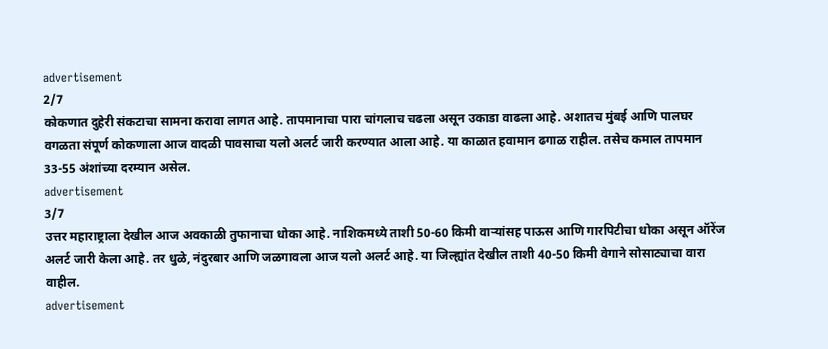advertisement
2/7
कोकणात दुहेरी संकटाचा सामना करावा लागत आहे. तापमानाचा पारा चांगलाच चढला असून उकाडा वाढला आहे. अशातच मुंबई आणि पालघर वगळता संपूर्ण कोकणाला आज वादळी पावसाचा यलो अलर्ट जारी करण्यात आला आहे. या काळात हवामान ढगाळ राहील. तसेच कमाल तापमान 33-55 अंशांच्या दरम्यान असेल.
advertisement
3/7
उत्तर महाराष्ट्राला देखील आज अवकाळी तुफानाचा धोका आहे. नाशिकमध्ये ताशी 50-60 किमी वाऱ्यांसह पाऊस आणि गारपिटीचा धोका असून ऑरेंज अलर्ट जारी केला आहे. तर धुळे, नंदुरबार आणि जळगावला आज यलो अलर्ट आहे. या जिल्ह्यांत देखील ताशी 40-50 किमी वेगाने सोसाट्याचा वारा वाहील.
advertisement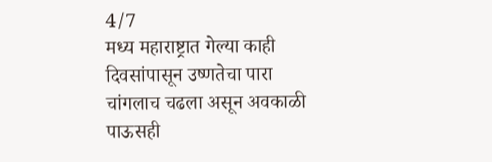4/7
मध्य महाराष्ट्रात गेल्या काही दिवसांपासून उष्णतेचा पारा चांगलाच चढला असून अवकाळी पाऊसही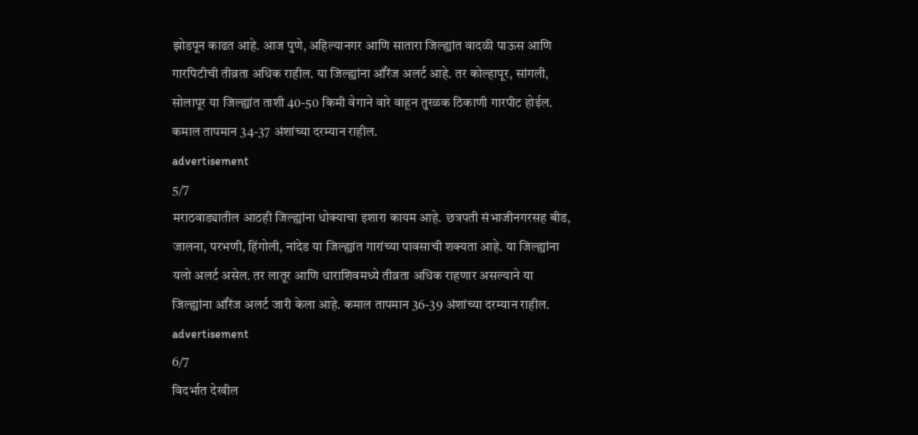झोडपून काढत आहे. आज पुणे, अहिल्यानगर आणि सातारा जिल्ह्यांत वादळी पाऊस आणि गारपिटीची तीव्रता अधिक राहील. या जिल्ह्यांना ऑरेंज अलर्ट आहे. तर कोल्हापूर, सांगली, सोलापूर या जिल्ह्यांत ताशी 40-50 किमी वेगाने वारे वाहून तुरळक ठिकाणी गारपीट होईल. कमाल तापमान 34-37 अंशांच्या दरम्यान राहील.
advertisement
5/7
मराठवाड्यातील आठही जिल्ह्यांना धोक्याचा इशारा कायम आहे. छत्रपती संभाजीनगरसह बीड, जालना, परभणी, हिंगोली, नांदेड या जिल्ह्यांत गारांच्या पावसाची शक्यता आहे. या जिल्ह्यांना यलो अलर्ट असेल. तर लातूर आणि धाराशिवमध्ये तीव्रता अधिक राहणार असल्याने या जिल्ह्यांना ऑरेंज अलर्ट जारी केला आहे. कमाल तापमान 36-39 अंशांच्या दरम्यान राहील.
advertisement
6/7
विदर्भात देखील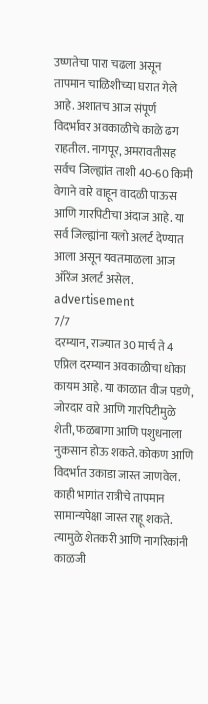उष्णतेचा पारा चढला असून तापमान चाळिशीच्या घरात गेले आहे. अशातच आज संपूर्ण विदर्भावर अवकाळीचे काळे ढग राहतील. नागपूर, अमरावतीसह सर्वच जिल्ह्यांत ताशी 40-60 किमी वेगाने वारे वाहून वादळी पाऊस आणि गारपिटीचा अंदाज आहे. या सर्व जिल्ह्यांना यलो अलर्ट देण्यात आला असून यवतमाळला आज ऑरेंज अलर्ट असेल.
advertisement
7/7
दरम्यान, राज्यात 30 मार्च ते 4 एप्रिल दरम्यान अवकाळीचा धोका कायम आहे. या काळात वीज पडणे, जोरदार वारे आणि गारपिटीमुळे शेती, फळबागा आणि पशुधनाला नुकसान होऊ शकते. कोकण आणि विदर्भात उकाडा जास्त जाणवेल. काही भागांत रात्रीचे तापमान सामान्यपेक्षा जास्त राहू शकते. त्यामुळे शेतकरी आणि नागरिकांनी काळजी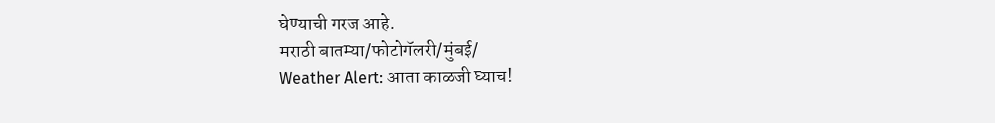घेण्याची गरज आहे.
मराठी बातम्या/फोटोगॅलरी/मुंबई/
Weather Alert: आता काळजी घ्याच!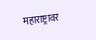महाराष्ट्रावर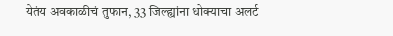येतंय अवकाळीचं तुफान, 33 जिल्ह्यांना धोक्याचा अलर्ट